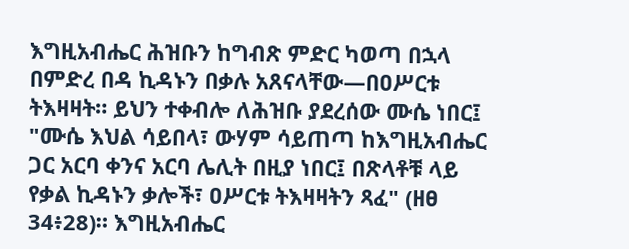እግዚአብሔር ሕዝቡን ከግብጽ ምድር ካወጣ በኋላ በምድረ በዳ ኪዳኑን በቃሉ አጸናላቸው—በዐሥርቱ ትእዛዛት። ይህን ተቀብሎ ለሕዝቡ ያደረሰው ሙሴ ነበር፤ "ሙሴ እህል ሳይበላ፣ ውሃም ሳይጠጣ ከእግዚአብሔር ጋር አርባ ቀንና አርባ ሌሊት በዚያ ነበር፤ በጽላቶቹ ላይ የቃል ኪዳኑን ቃሎች፣ ዐሥርቱ ትእዛዛትን ጻፈ" (ዘፀ 34፥28)። እግዚአብሔር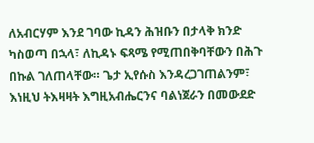ለአብርሃም እንደ ገባው ኪዳን ሕዝቡን በታላቅ ክንድ ካስወጣ በኋላ፣ ለኪዳኑ ፍጻሜ የሚጠበቅባቸውን በሕጉ በኩል ገለጠላቸው። ጌታ ኢየሱስ እንዳረጋገጠልንም፣ እነዚህ ትእዛዛት እግዚአብሔርንና ባልነጀራን በመውደድ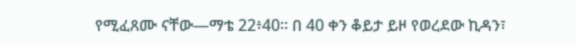የሚፈጸሙ ናቸው—ማቴ 22፥40። በ 40 ቀን ቆይታ ይዞ የወረደው ኪዳን፣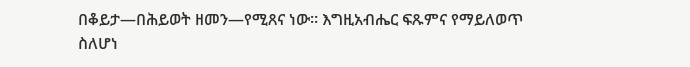በቆይታ—በሕይወት ዘመን—የሚጸና ነው። እግዚአብሔር ፍጹምና የማይለወጥ ስለሆነ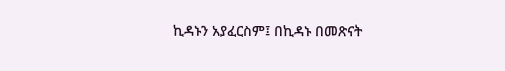ኪዳኑን አያፈርስም፤ በኪዳኑ በመጽናት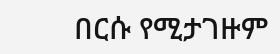በርሱ የሚታገዙም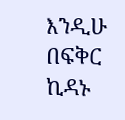እንዲሁ በፍቅር ኪዳኑ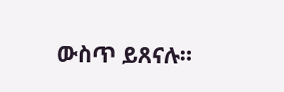ውስጥ ይጸናሉ።